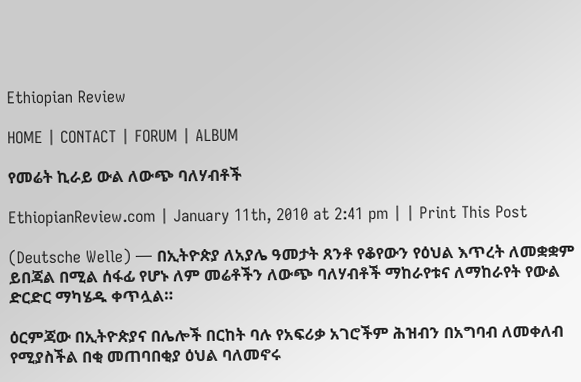Ethiopian Review

HOME | CONTACT | FORUM | ALBUM

የመሬት ኪራይ ውል ለውጭ ባለሃብቶች

EthiopianReview.com | January 11th, 2010 at 2:41 pm | | Print This Post

(Deutsche Welle) — በኢትዮጵያ ለአያሌ ዓመታት ጸንቶ የቆየውን የዕህል እጥረት ለመቋቋም ይበጃል በሚል ሰፋፊ የሆኑ ለም መሬቶችን ለውጭ ባለሃብቶች ማከራየቱና ለማከራየት የውል ድርድር ማካሄዱ ቀጥሏል።

ዕርምጃው በኢትዮጵያና በሌሎች በርከት ባሉ የአፍሪቃ አገሮችም ሕዝብን በአግባብ ለመቀለብ የሚያስችል በቂ መጠባበቂያ ዕህል ባለመኖሩ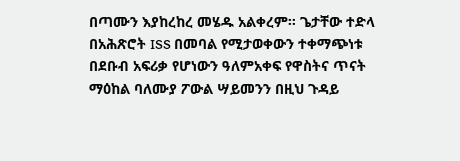በጣሙን እያከረከረ መሄዱ አልቀረም። ጌታቸው ተድላ በአሕጽሮት ISS በመባል የሚታወቀውን ተቀማጭነቱ በደቡብ አፍሪቃ የሆነውን ዓለምአቀፍ የዋስትና ጥናት ማዕከል ባለሙያ ፖውል ሣይመንን በዚህ ጉዳይ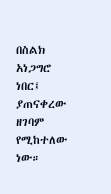በስልክ አነጋግሮ ነበር፤ ያጠናቀረው ዘገባም የሚከተለው ነው።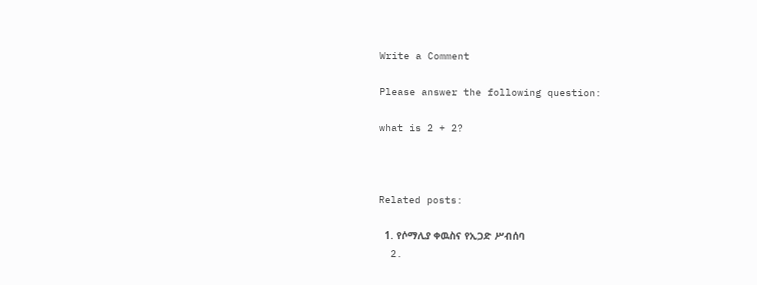Write a Comment

Please answer the following question:

what is 2 + 2?



Related posts:

  1. የሶማሊያ ቀዉስና የኢጋድ ሥብሰባ
  2.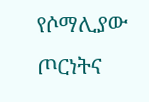የሶማሊያው ጦርነትና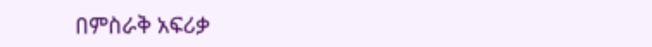በምስራቅ አፍሪቃ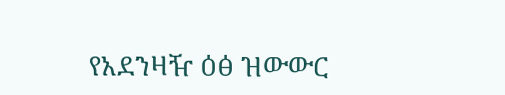የአደንዛዥ ዕፅ ዝውውር